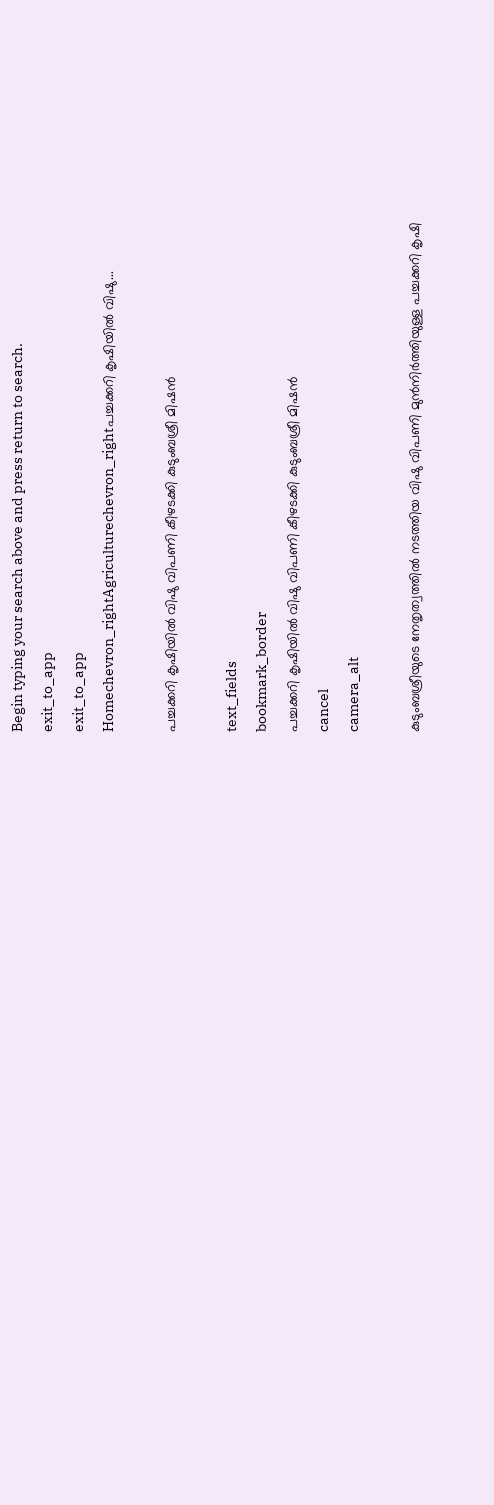Begin typing your search above and press return to search.
exit_to_app
exit_to_app
Homechevron_rightAgriculturechevron_rightപച്ചക്കറി കൃഷിയിൽ വിഷു...

പച്ചക്കറി കൃഷിയിൽ വിഷു വിപണി കീഴടക്കി കുടുംബശ്രീ മിഷൻ

text_fields
bookmark_border
പച്ചക്കറി കൃഷിയിൽ വിഷു വിപണി കീഴടക്കി കുടുംബശ്രീ മിഷൻ
cancel
camera_alt

കുടുംബശ്രീയുടെ നേതൃത്വത്തിൽ നടത്തിയ വിഷു വിപണി മുൻനിർത്തിയുള്ള പച്ചക്കറി കൃഷി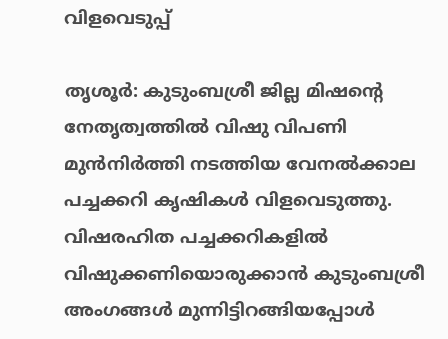വിളവെടുപ്പ്

തൃശൂർ: കുടുംബശ്രീ ജില്ല മിഷന്റെ നേതൃത്വത്തിൽ വിഷു വിപണി മുൻനിർത്തി നടത്തിയ വേനൽക്കാല പച്ചക്കറി കൃഷികൾ വിളവെടുത്തു. വിഷരഹിത പച്ചക്കറികളിൽ വിഷുക്കണിയൊരുക്കാൻ കുടുംബശ്രീ അംഗങ്ങൾ മുന്നിട്ടിറങ്ങിയപ്പോൾ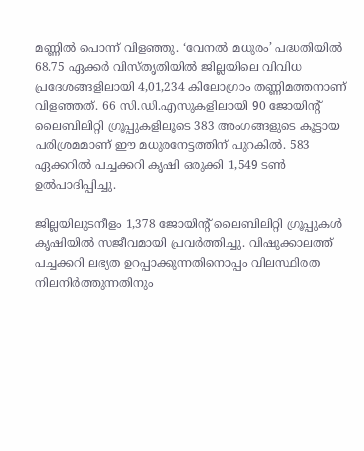മണ്ണിൽ പൊന്ന് വിളഞ്ഞു. ‘വേനൽ മധുരം’ പദ്ധതിയിൽ 68.75 ഏക്കർ വിസ്തൃതിയിൽ ജില്ലയിലെ വിവിധ പ്രദേശങ്ങളിലായി 4,01,234 കിലോഗ്രാം തണ്ണിമത്തനാണ് വിളഞ്ഞത്. 66 സി.ഡി.എസുകളിലായി 90 ജോയിന്റ് ലൈബിലിറ്റി ഗ്രൂപ്പുകളിലൂടെ 383 അംഗങ്ങളുടെ കൂട്ടായ പരിശ്രമമാണ് ഈ മധുരനേട്ടത്തിന് പുറകിൽ. 583 ഏക്കറിൽ പച്ചക്കറി കൃഷി ഒരുക്കി 1,549 ടൺ ഉൽപാദിപ്പിച്ചു.

ജില്ലയിലുടനീളം 1,378 ജോയിന്റ് ലൈബിലിറ്റി ഗ്രൂപ്പുകൾ കൃഷിയിൽ സജീവമായി പ്രവർത്തിച്ചു. വിഷുക്കാലത്ത് പച്ചക്കറി ലഭ്യത ഉറപ്പാക്കുന്നതിനൊപ്പം വിലസ്ഥിരത നിലനിർത്തുന്നതിനും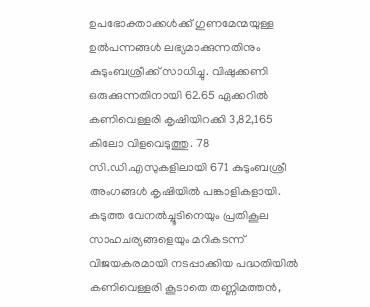ഉപഭോക്താക്കൾക്ക് ഗുണമേന്മയുള്ള ഉൽപന്നങ്ങൾ ലഭ്യമാക്കുന്നതിനും കുടുംബശ്രീക്ക് സാധിച്ചു. വിഷുക്കണി ഒരുക്കുന്നതിനായി 62.65 ഏക്കറിൽ കണിവെള്ളരി കൃഷിയിറക്കി 3,82,165 കിലോ വിളവെടുത്തു. 78 സി.ഡി.എസുകളിലായി 671 കുടുംബശ്രീ അംഗങ്ങൾ കൃഷിയിൽ പങ്കാളികളായി. കടുത്ത വേനൽച്ചൂടിനെയും പ്രതികൂല സാഹചര്യങ്ങളെയും മറികടന്ന് വിജയകരമായി നടപ്പാക്കിയ പദ്ധതിയിൽ കണിവെള്ളരി കൂടാതെ തണ്ണിമത്തൻ,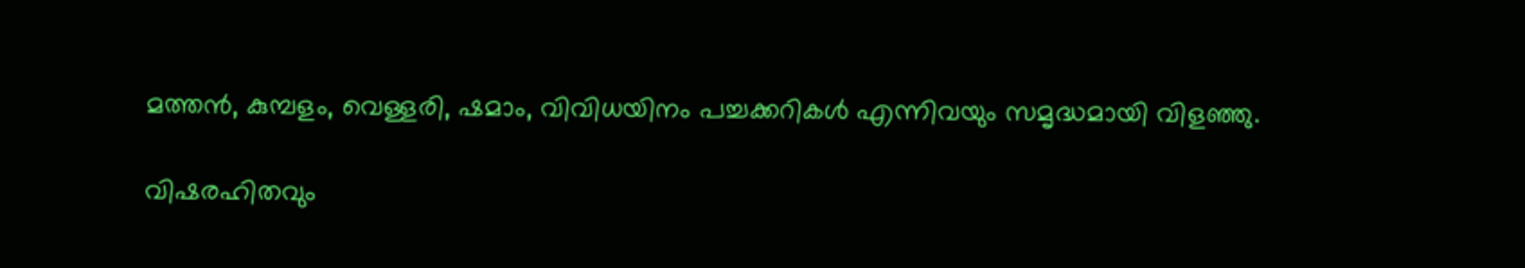മത്തൻ, കുമ്പളം, വെള്ളരി, ഷമാം, വിവിധയിനം പച്ചക്കറികൾ എന്നിവയും സമൃദ്ധമായി വിളഞ്ഞു.

വിഷരഹിതവും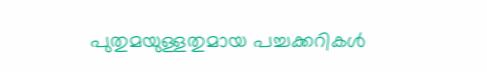പുതുമയുള്ളതുമായ പച്ചക്കറികൾ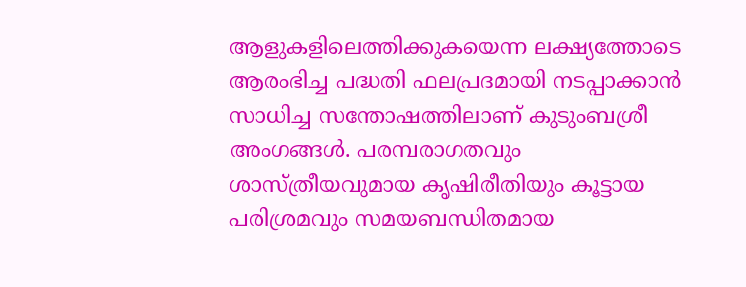ആളുകളിലെത്തിക്കുകയെന്ന ലക്ഷ്യത്തോടെ ആരംഭിച്ച പദ്ധതി ഫലപ്രദമായി നടപ്പാക്കാൻ സാധിച്ച സന്തോഷത്തിലാണ് കുടുംബശ്രീ അംഗങ്ങൾ. പരമ്പരാഗതവും ശാസ്ത്രീയവുമായ കൃഷിരീതിയും കൂട്ടായ പരിശ്രമവും സമയബന്ധിതമായ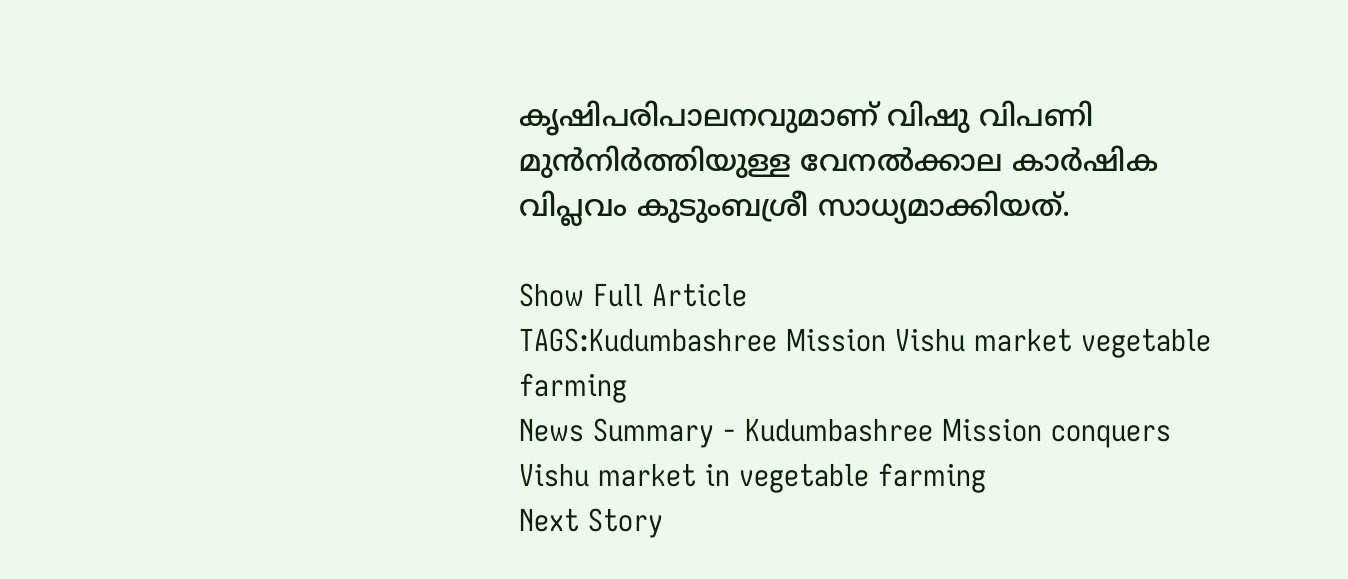കൃഷിപരിപാലനവുമാണ് വിഷു വിപണി മുൻനിർത്തിയുള്ള വേനൽക്കാല കാർഷിക വിപ്ലവം കുടുംബശ്രീ സാധ്യമാക്കിയത്.

Show Full Article
TAGS:Kudumbashree Mission Vishu market vegetable farming
News Summary - Kudumbashree Mission conquers Vishu market in vegetable farming
Next Story